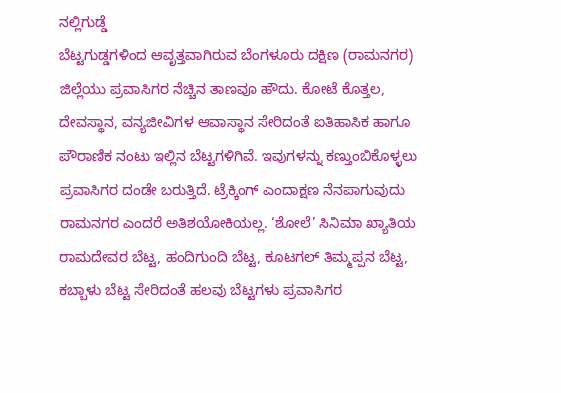ನಲ್ಲಿಗುಡ್ಡೆ
ಬೆಟ್ಟಗುಡ್ಡಗಳಿಂದ ಆವೃತ್ತವಾಗಿರುವ ಬೆಂಗಳೂರು ದಕ್ಷಿಣ (ರಾಮನಗರ) ಜಿಲ್ಲೆಯು ಪ್ರವಾಸಿಗರ ನೆಚ್ಚಿನ ತಾಣವೂ ಹೌದು. ಕೋಟೆ ಕೊತ್ತಲ, ದೇವಸ್ಥಾನ, ವನ್ಯಜೀವಿಗಳ ಆವಾಸ್ಥಾನ ಸೇರಿದಂತೆ ಐತಿಹಾಸಿಕ ಹಾಗೂ ಪೌರಾಣಿಕ ನಂಟು ಇಲ್ಲಿನ ಬೆಟ್ಟಗಳಿಗಿವೆ. ಇವುಗಳನ್ನು ಕಣ್ತುಂಬಿಕೊಳ್ಳಲು ಪ್ರವಾಸಿಗರ ದಂಡೇ ಬರುತ್ತಿದೆ. ಟ್ರೆಕ್ಕಿಂಗ್ ಎಂದಾಕ್ಷಣ ನೆನಪಾಗುವುದು ರಾಮನಗರ ಎಂದರೆ ಅತಿಶಯೋಕಿಯಲ್ಲ. ‘ಶೋಲೆ’ ಸಿನಿಮಾ ಖ್ಯಾತಿಯ ರಾಮದೇವರ ಬೆಟ್ಟ, ಹಂದಿಗುಂದಿ ಬೆಟ್ಟ, ಕೂಟಗಲ್ ತಿಮ್ಮಪ್ಪನ ಬೆಟ್ಟ, ಕಬ್ಬಾಳು ಬೆಟ್ಟ ಸೇರಿದಂತೆ ಹಲವು ಬೆಟ್ಟಗಳು ಪ್ರವಾಸಿಗರ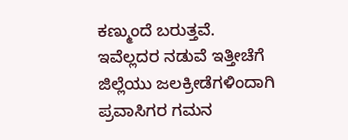ಕಣ್ಮುಂದೆ ಬರುತ್ತವೆ. ಇವೆಲ್ಲದರ ನಡುವೆ ಇತ್ತೀಚೆಗೆ ಜಿಲ್ಲೆಯು ಜಲಕ್ರೀಡೆಗಳಿಂದಾಗಿ ಪ್ರವಾಸಿಗರ ಗಮನ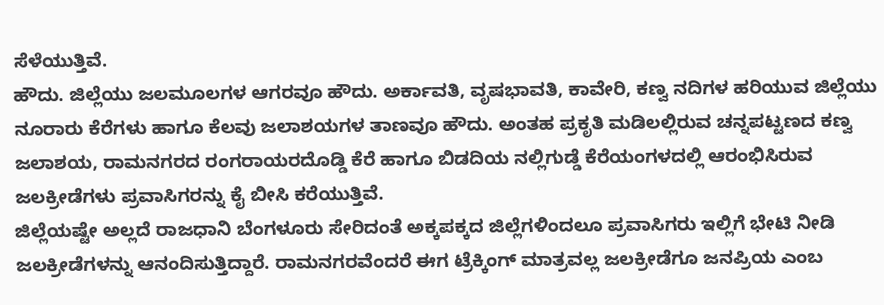ಸೆಳೆಯುತ್ತಿವೆ.
ಹೌದು. ಜಿಲ್ಲೆಯು ಜಲಮೂಲಗಳ ಆಗರವೂ ಹೌದು. ಅರ್ಕಾವತಿ, ವೃಷಭಾವತಿ, ಕಾವೇರಿ, ಕಣ್ವ ನದಿಗಳ ಹರಿಯುವ ಜಿಲ್ಲೆಯು ನೂರಾರು ಕೆರೆಗಳು ಹಾಗೂ ಕೆಲವು ಜಲಾಶಯಗಳ ತಾಣವೂ ಹೌದು. ಅಂತಹ ಪ್ರಕೃತಿ ಮಡಿಲಲ್ಲಿರುವ ಚನ್ನಪಟ್ಟಣದ ಕಣ್ವ ಜಲಾಶಯ, ರಾಮನಗರದ ರಂಗರಾಯರದೊಡ್ಡಿ ಕೆರೆ ಹಾಗೂ ಬಿಡದಿಯ ನಲ್ಲಿಗುಡ್ಡೆ ಕೆರೆಯಂಗಳದಲ್ಲಿ ಆರಂಭಿಸಿರುವ ಜಲಕ್ರೀಡೆಗಳು ಪ್ರವಾಸಿಗರನ್ನು ಕೈ ಬೀಸಿ ಕರೆಯುತ್ತಿವೆ.
ಜಿಲ್ಲೆಯಷ್ಟೇ ಅಲ್ಲದೆ ರಾಜಧಾನಿ ಬೆಂಗಳೂರು ಸೇರಿದಂತೆ ಅಕ್ಕಪಕ್ಕದ ಜಿಲ್ಲೆಗಳಿಂದಲೂ ಪ್ರವಾಸಿಗರು ಇಲ್ಲಿಗೆ ಭೇಟಿ ನೀಡಿ ಜಲಕ್ರೀಡೆಗಳನ್ನು ಆನಂದಿಸುತ್ತಿದ್ದಾರೆ. ರಾಮನಗರವೆಂದರೆ ಈಗ ಟ್ರೆಕ್ಕಿಂಗ್ ಮಾತ್ರವಲ್ಲ ಜಲಕ್ರೀಡೆಗೂ ಜನಪ್ರಿಯ ಎಂಬ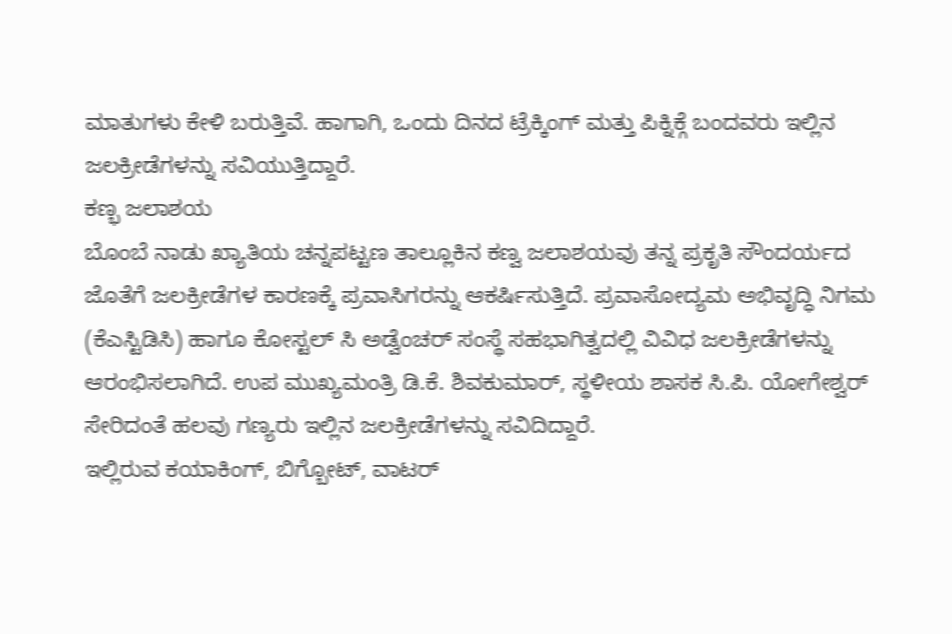ಮಾತುಗಳು ಕೇಳಿ ಬರುತ್ತಿವೆ. ಹಾಗಾಗಿ, ಒಂದು ದಿನದ ಟ್ರೆಕ್ಕಿಂಗ್ ಮತ್ತು ಪಿಕ್ನಿಕ್ಗೆ ಬಂದವರು ಇಲ್ಲಿನ ಜಲಕ್ರೀಡೆಗಳನ್ನು ಸವಿಯುತ್ತಿದ್ದಾರೆ.
ಕಣ್ಭ ಜಲಾಶಯ
ಬೊಂಬೆ ನಾಡು ಖ್ಯಾತಿಯ ಚನ್ನಪಟ್ಟಣ ತಾಲ್ಲೂಕಿನ ಕಣ್ವ ಜಲಾಶಯವು ತನ್ನ ಪ್ರಕೃತಿ ಸೌಂದರ್ಯದ ಜೊತೆಗೆ ಜಲಕ್ರೀಡೆಗಳ ಕಾರಣಕ್ಕೆ ಪ್ರವಾಸಿಗರನ್ನು ಆಕರ್ಷಿಸುತ್ತಿದೆ. ಪ್ರವಾಸೋದ್ಯಮ ಅಭಿವೃದ್ಧಿ ನಿಗಮ (ಕೆಎಸ್ಟಿಡಿಸಿ) ಹಾಗೂ ಕೋಸ್ಟಲ್ ಸಿ ಅಡ್ವೆಂಚರ್ ಸಂಸ್ಥೆ ಸಹಭಾಗಿತ್ವದಲ್ಲಿ ವಿವಿಧ ಜಲಕ್ರೀಡೆಗಳನ್ನು ಆರಂಭಿಸಲಾಗಿದೆ. ಉಪ ಮುಖ್ಯಮಂತ್ರಿ ಡಿ.ಕೆ. ಶಿವಕುಮಾರ್, ಸ್ಥಳೀಯ ಶಾಸಕ ಸಿ.ಪಿ. ಯೋಗೇಶ್ವರ್ ಸೇರಿದಂತೆ ಹಲವು ಗಣ್ಯರು ಇಲ್ಲಿನ ಜಲಕ್ರೀಡೆಗಳನ್ನು ಸವಿದಿದ್ದಾರೆ.
ಇಲ್ಲಿರುವ ಕಯಾಕಿಂಗ್, ಬಿಗ್ಬೋಟ್, ವಾಟರ್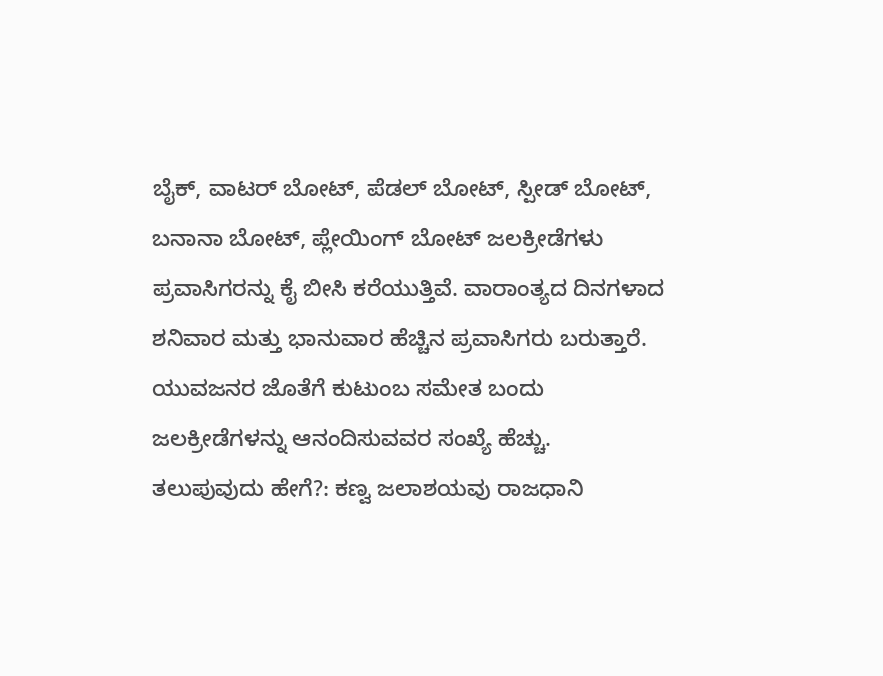ಬೈಕ್, ವಾಟರ್ ಬೋಟ್, ಪೆಡಲ್ ಬೋಟ್, ಸ್ಪೀಡ್ ಬೋಟ್, ಬನಾನಾ ಬೋಟ್, ಪ್ಲೇಯಿಂಗ್ ಬೋಟ್ ಜಲಕ್ರೀಡೆಗಳು ಪ್ರವಾಸಿಗರನ್ನು ಕೈ ಬೀಸಿ ಕರೆಯುತ್ತಿವೆ. ವಾರಾಂತ್ಯದ ದಿನಗಳಾದ ಶನಿವಾರ ಮತ್ತು ಭಾನುವಾರ ಹೆಚ್ಚಿನ ಪ್ರವಾಸಿಗರು ಬರುತ್ತಾರೆ. ಯುವಜನರ ಜೊತೆಗೆ ಕುಟುಂಬ ಸಮೇತ ಬಂದು ಜಲಕ್ರೀಡೆಗಳನ್ನು ಆನಂದಿಸುವವರ ಸಂಖ್ಯೆ ಹೆಚ್ಚು.
ತಲುಪುವುದು ಹೇಗೆ?: ಕಣ್ವ ಜಲಾಶಯವು ರಾಜಧಾನಿ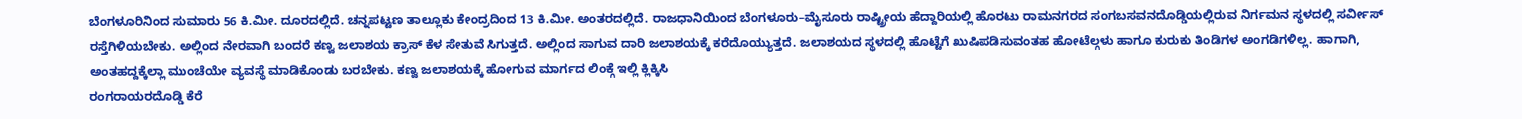ಬೆಂಗಳೂರಿನಿಂದ ಸುಮಾರು 56 ಕಿ.ಮೀ. ದೂರದಲ್ಲಿದೆ. ಚನ್ನಪಟ್ಟಣ ತಾಲ್ಲೂಕು ಕೇಂದ್ರದಿಂದ 13 ಕಿ.ಮೀ. ಅಂತರದಲ್ಲಿದೆ. ರಾಜಧಾನಿಯಿಂದ ಬೆಂಗಳೂರು–ಮೈಸೂರು ರಾಷ್ಟ್ರೀಯ ಹೆದ್ದಾರಿಯಲ್ಲಿ ಹೊರಟು ರಾಮನಗರದ ಸಂಗಬಸವನದೊಡ್ಡಿಯಲ್ಲಿರುವ ನಿರ್ಗಮನ ಸ್ಥಳದಲ್ಲಿ ಸರ್ವೀಸ್ ರಸ್ತೆಗಿಳಿಯಬೇಕು. ಅಲ್ಲಿಂದ ನೇರವಾಗಿ ಬಂದರೆ ಕಣ್ವ ಜಲಾಶಯ ಕ್ರಾಸ್ ಕೆಳ ಸೇತುವೆ ಸಿಗುತ್ತದೆ. ಅಲ್ಲಿಂದ ಸಾಗುವ ದಾರಿ ಜಲಾಶಯಕ್ಕೆ ಕರೆದೊಯ್ಯುತ್ತದೆ. ಜಲಾಶಯದ ಸ್ಥಳದಲ್ಲಿ ಹೊಟ್ಟೆಗೆ ಖುಷಿಪಡಿಸುವಂತಹ ಹೋಟೆಲ್ಗಳು ಹಾಗೂ ಕುರುಕು ತಿಂಡಿಗಳ ಅಂಗಡಿಗಳಿಲ್ಲ. ಹಾಗಾಗಿ, ಅಂತಹದ್ದಕ್ಕೆಲ್ಲಾ ಮುಂಚೆಯೇ ವ್ಯವಸ್ಥೆ ಮಾಡಿಕೊಂಡು ಬರಬೇಕು. ಕಣ್ವ ಜಲಾಶಯಕ್ಕೆ ಹೋಗುವ ಮಾರ್ಗದ ಲಿಂಕ್ಗೆ ಇಲ್ಲಿ ಕ್ಲಿಕ್ಕಿಸಿ
ರಂಗರಾಯರದೊಡ್ಡಿ ಕೆರೆ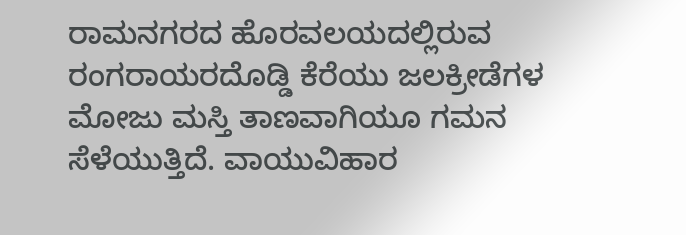ರಾಮನಗರದ ಹೊರವಲಯದಲ್ಲಿರುವ ರಂಗರಾಯರದೊಡ್ಡಿ ಕೆರೆಯು ಜಲಕ್ರೀಡೆಗಳ ಮೋಜು ಮಸ್ತಿ ತಾಣವಾಗಿಯೂ ಗಮನ ಸೆಳೆಯುತ್ತಿದೆ. ವಾಯುವಿಹಾರ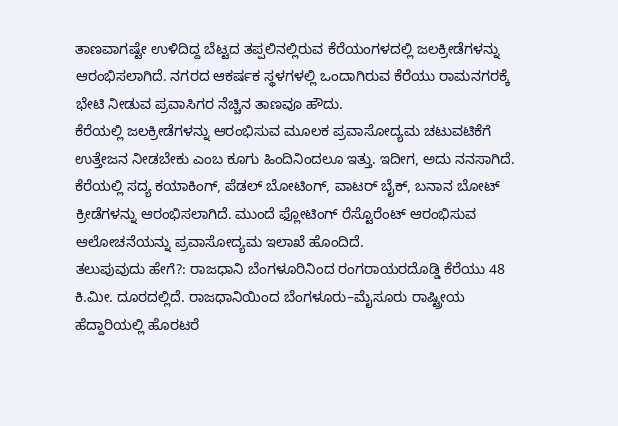ತಾಣವಾಗಷ್ಟೇ ಉಳಿದಿದ್ದ ಬೆಟ್ಟದ ತಪ್ಪಲಿನಲ್ಲಿರುವ ಕೆರೆಯಂಗಳದಲ್ಲಿ ಜಲಕ್ರೀಡೆಗಳನ್ನು ಆರಂಭಿಸಲಾಗಿದೆ. ನಗರದ ಆಕರ್ಷಕ ಸ್ಥಳಗಳಲ್ಲಿ ಒಂದಾಗಿರುವ ಕೆರೆಯು ರಾಮನಗರಕ್ಕೆ ಭೇಟಿ ನೀಡುವ ಪ್ರವಾಸಿಗರ ನೆಚ್ಚಿನ ತಾಣವೂ ಹೌದು.
ಕೆರೆಯಲ್ಲಿ ಜಲಕ್ರೀಡೆಗಳನ್ನು ಆರಂಭಿಸುವ ಮೂಲಕ ಪ್ರವಾಸೋದ್ಯಮ ಚಟುವಟಿಕೆಗೆ ಉತ್ತೇಜನ ನೀಡಬೇಕು ಎಂಬ ಕೂಗು ಹಿಂದಿನಿಂದಲೂ ಇತ್ತು. ಇದೀಗ, ಅದು ನನಸಾಗಿದೆ. ಕೆರೆಯಲ್ಲಿ ಸದ್ಯ ಕಯಾಕಿಂಗ್, ಪೆಡಲ್ ಬೋಟಿಂಗ್, ವಾಟರ್ ಬೈಕ್, ಬನಾನ ಬೋಟ್ ಕ್ರೀಡೆಗಳನ್ನು ಆರಂಭಿಸಲಾಗಿದೆ. ಮುಂದೆ ಫ್ಲೋಟಿಂಗ್ ರೆಸ್ಟೊರೆಂಟ್ ಆರಂಭಿಸುವ ಆಲೋಚನೆಯನ್ನು ಪ್ರವಾಸೋದ್ಯಮ ಇಲಾಖೆ ಹೊಂದಿದೆ.
ತಲುಪುವುದು ಹೇಗೆ?: ರಾಜಧಾನಿ ಬೆಂಗಳೂರಿನಿಂದ ರಂಗರಾಯರದೊಡ್ಡಿ ಕೆರೆಯು 48 ಕಿ.ಮೀ. ದೂರದಲ್ಲಿದೆ. ರಾಜಧಾನಿಯಿಂದ ಬೆಂಗಳೂರು–ಮೈಸೂರು ರಾಷ್ಟ್ರೀಯ ಹೆದ್ದಾರಿಯಲ್ಲಿ ಹೊರಟರೆ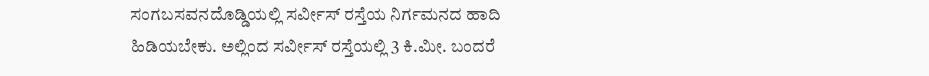ಸಂಗಬಸವನದೊಡ್ಡಿಯಲ್ಲಿ ಸರ್ವೀಸ್ ರಸ್ತೆಯ ನಿರ್ಗಮನದ ಹಾದಿ ಹಿಡಿಯಬೇಕು. ಅಲ್ಲಿಂದ ಸರ್ವೀಸ್ ರಸ್ತೆಯಲ್ಲಿ 3 ಕಿ.ಮೀ. ಬಂದರೆ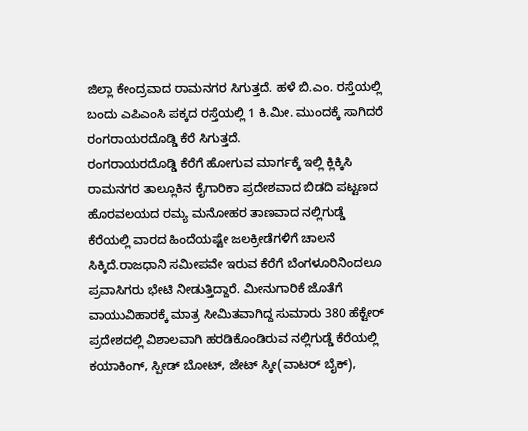ಜಿಲ್ಲಾ ಕೇಂದ್ರವಾದ ರಾಮನಗರ ಸಿಗುತ್ತದೆ. ಹಳೆ ಬಿ.ಎಂ. ರಸ್ತೆಯಲ್ಲಿ ಬಂದು ಎಪಿಎಂಸಿ ಪಕ್ಕದ ರಸ್ತೆಯಲ್ಲಿ 1 ಕಿ.ಮೀ. ಮುಂದಕ್ಕೆ ಸಾಗಿದರೆ ರಂಗರಾಯರದೊಡ್ಡಿ ಕೆರೆ ಸಿಗುತ್ತದೆ.
ರಂಗರಾಯರದೊಡ್ಡಿ ಕೆರೆಗೆ ಹೋಗುವ ಮಾರ್ಗಕ್ಕೆ ಇಲ್ಲಿ ಕ್ಲಿಕ್ಕಿಸಿ
ರಾಮನಗರ ತಾಲ್ಲೂಕಿನ ಕೈಗಾರಿಕಾ ಪ್ರದೇಶವಾದ ಬಿಡದಿ ಪಟ್ಟಣದ ಹೊರವಲಯದ ರಮ್ಯ ಮನೋಹರ ತಾಣವಾದ ನಲ್ಲಿಗುಡ್ಡೆ ಕೆರೆಯಲ್ಲಿ ವಾರದ ಹಿಂದೆಯಷ್ಟೇ ಜಲಕ್ರೀಡೆಗಳಿಗೆ ಚಾಲನೆ ಸಿಕ್ಕಿದೆ.ರಾಜಧಾನಿ ಸಮೀಪವೇ ಇರುವ ಕೆರೆಗೆ ಬೆಂಗಳೂರಿನಿಂದಲೂ ಪ್ರವಾಸಿಗರು ಭೇಟಿ ನೀಡುತ್ತಿದ್ದಾರೆ. ಮೀನುಗಾರಿಕೆ ಜೊತೆಗೆ ವಾಯುವಿಹಾರಕ್ಕೆ ಮಾತ್ರ ಸೀಮಿತವಾಗಿದ್ದ ಸುಮಾರು 380 ಹೆಕ್ಟೇರ್ ಪ್ರದೇಶದಲ್ಲಿ ವಿಶಾಲವಾಗಿ ಹರಡಿಕೊಂಡಿರುವ ನಲ್ಲಿಗುಡ್ಡೆ ಕೆರೆಯಲ್ಲಿ ಕಯಾಕಿಂಗ್, ಸ್ಪೀಡ್ ಬೋಟ್, ಜೇಟ್ ಸ್ಕೀ(ವಾಟರ್ ಬೈಕ್),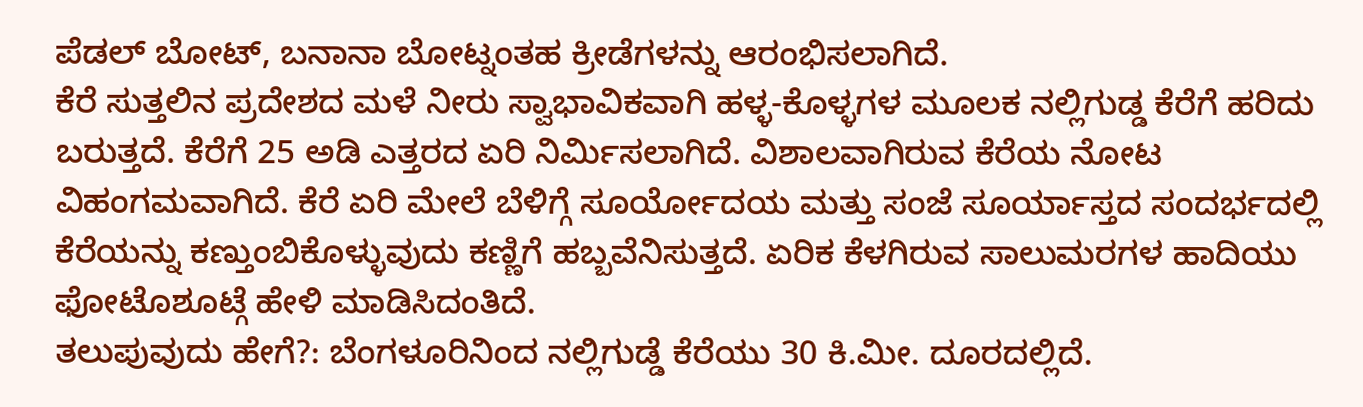ಪೆಡಲ್ ಬೋಟ್, ಬನಾನಾ ಬೋಟ್ನಂತಹ ಕ್ರೀಡೆಗಳನ್ನು ಆರಂಭಿಸಲಾಗಿದೆ.
ಕೆರೆ ಸುತ್ತಲಿನ ಪ್ರದೇಶದ ಮಳೆ ನೀರು ಸ್ವಾಭಾವಿಕವಾಗಿ ಹಳ್ಳ-ಕೊಳ್ಳಗಳ ಮೂಲಕ ನಲ್ಲಿಗುಡ್ಡ ಕೆರೆಗೆ ಹರಿದು ಬರುತ್ತದೆ. ಕೆರೆಗೆ 25 ಅಡಿ ಎತ್ತರದ ಏರಿ ನಿರ್ಮಿಸಲಾಗಿದೆ. ವಿಶಾಲವಾಗಿರುವ ಕೆರೆಯ ನೋಟ ವಿಹಂಗಮವಾಗಿದೆ. ಕೆರೆ ಏರಿ ಮೇಲೆ ಬೆಳಿಗ್ಗೆ ಸೂರ್ಯೋದಯ ಮತ್ತು ಸಂಜೆ ಸೂರ್ಯಾಸ್ತದ ಸಂದರ್ಭದಲ್ಲಿ ಕೆರೆಯನ್ನು ಕಣ್ತುಂಬಿಕೊಳ್ಳುವುದು ಕಣ್ಣಿಗೆ ಹಬ್ಬವೆನಿಸುತ್ತದೆ. ಏರಿಕ ಕೆಳಗಿರುವ ಸಾಲುಮರಗಳ ಹಾದಿಯು ಫೋಟೊಶೂಟ್ಗೆ ಹೇಳಿ ಮಾಡಿಸಿದಂತಿದೆ.
ತಲುಪುವುದು ಹೇಗೆ?: ಬೆಂಗಳೂರಿನಿಂದ ನಲ್ಲಿಗುಡ್ಡೆ ಕೆರೆಯು 30 ಕಿ.ಮೀ. ದೂರದಲ್ಲಿದೆ.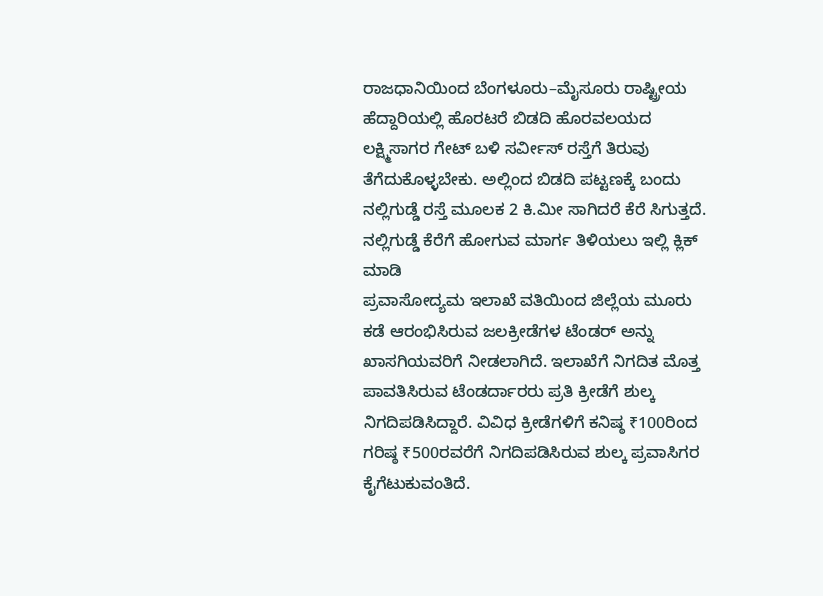ರಾಜಧಾನಿಯಿಂದ ಬೆಂಗಳೂರು–ಮೈಸೂರು ರಾಷ್ಟ್ರೀಯ ಹೆದ್ದಾರಿಯಲ್ಲಿ ಹೊರಟರೆ ಬಿಡದಿ ಹೊರವಲಯದ ಲಕ್ಷ್ಮಿಸಾಗರ ಗೇಟ್ ಬಳಿ ಸರ್ವೀಸ್ ರಸ್ತೆಗೆ ತಿರುವು ತೆಗೆದುಕೊಳ್ಳಬೇಕು. ಅಲ್ಲಿಂದ ಬಿಡದಿ ಪಟ್ಟಣಕ್ಕೆ ಬಂದು ನಲ್ಲಿಗುಡ್ಡೆ ರಸ್ತೆ ಮೂಲಕ 2 ಕಿ.ಮೀ ಸಾಗಿದರೆ ಕೆರೆ ಸಿಗುತ್ತದೆ. ನಲ್ಲಿಗುಡ್ಡೆ ಕೆರೆಗೆ ಹೋಗುವ ಮಾರ್ಗ ತಿಳಿಯಲು ಇಲ್ಲಿ ಕ್ಲಿಕ್ ಮಾಡಿ
ಪ್ರವಾಸೋದ್ಯಮ ಇಲಾಖೆ ವತಿಯಿಂದ ಜಿಲ್ಲೆಯ ಮೂರು ಕಡೆ ಆರಂಭಿಸಿರುವ ಜಲಕ್ರೀಡೆಗಳ ಟೆಂಡರ್ ಅನ್ನು ಖಾಸಗಿಯವರಿಗೆ ನೀಡಲಾಗಿದೆ. ಇಲಾಖೆಗೆ ನಿಗದಿತ ಮೊತ್ತ ಪಾವತಿಸಿರುವ ಟೆಂಡರ್ದಾರರು ಪ್ರತಿ ಕ್ರೀಡೆಗೆ ಶುಲ್ಕ ನಿಗದಿಪಡಿಸಿದ್ದಾರೆ. ವಿವಿಧ ಕ್ರೀಡೆಗಳಿಗೆ ಕನಿಷ್ಠ ₹100ರಿಂದ ಗರಿಷ್ಠ ₹500ರವರೆಗೆ ನಿಗದಿಪಡಿಸಿರುವ ಶುಲ್ಕ ಪ್ರವಾಸಿಗರ ಕೈಗೆಟುಕುವಂತಿದೆ.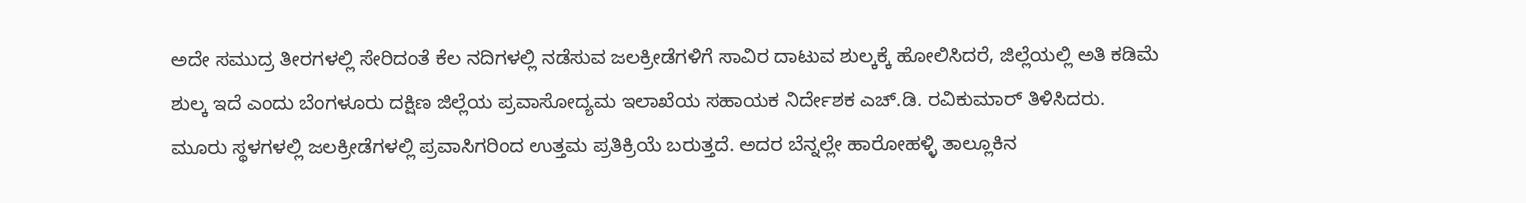ಅದೇ ಸಮುದ್ರ ತೀರಗಳಲ್ಲಿ ಸೇರಿದಂತೆ ಕೆಲ ನದಿಗಳಲ್ಲಿ ನಡೆಸುವ ಜಲಕ್ರೀಡೆಗಳಿಗೆ ಸಾವಿರ ದಾಟುವ ಶುಲ್ಕಕ್ಕೆ ಹೋಲಿಸಿದರೆ, ಜಿಲ್ಲೆಯಲ್ಲಿ ಅತಿ ಕಡಿಮೆ ಶುಲ್ಕ ಇದೆ ಎಂದು ಬೆಂಗಳೂರು ದಕ್ಷಿಣ ಜಿಲ್ಲೆಯ ಪ್ರವಾಸೋದ್ಯಮ ಇಲಾಖೆಯ ಸಹಾಯಕ ನಿರ್ದೇಶಕ ಎಚ್.ಡಿ. ರವಿಕುಮಾರ್ ತಿಳಿಸಿದರು.
ಮೂರು ಸ್ಥಳಗಳಲ್ಲಿ ಜಲಕ್ರೀಡೆಗಳಲ್ಲಿ ಪ್ರವಾಸಿಗರಿಂದ ಉತ್ತಮ ಪ್ರತಿಕ್ರಿಯೆ ಬರುತ್ತದೆ. ಅದರ ಬೆನ್ನಲ್ಲೇ ಹಾರೋಹಳ್ಳಿ ತಾಲ್ಲೂಕಿನ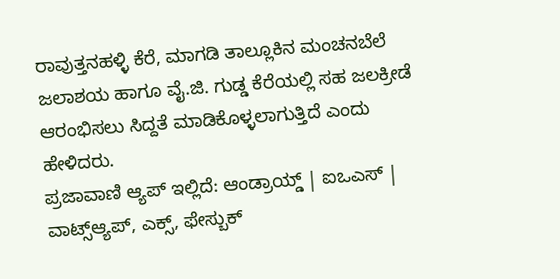ರಾವುತ್ತನಹಳ್ಳಿ ಕೆರೆ, ಮಾಗಡಿ ತಾಲ್ಲೂಕಿನ ಮಂಚನಬೆಲೆ ಜಲಾಶಯ ಹಾಗೂ ವೈ.ಜಿ. ಗುಡ್ಡ ಕೆರೆಯಲ್ಲಿ ಸಹ ಜಲಕ್ರೀಡೆ ಆರಂಭಿಸಲು ಸಿದ್ದತೆ ಮಾಡಿಕೊಳ್ಳಲಾಗುತ್ತಿದೆ ಎಂದು ಹೇಳಿದರು.
ಪ್ರಜಾವಾಣಿ ಆ್ಯಪ್ ಇಲ್ಲಿದೆ: ಆಂಡ್ರಾಯ್ಡ್ | ಐಒಎಸ್ | ವಾಟ್ಸ್ಆ್ಯಪ್, ಎಕ್ಸ್, ಫೇಸ್ಬುಕ್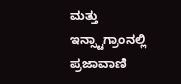ಮತ್ತು ಇನ್ಸ್ಟಾಗ್ರಾಂನಲ್ಲಿ ಪ್ರಜಾವಾಣಿ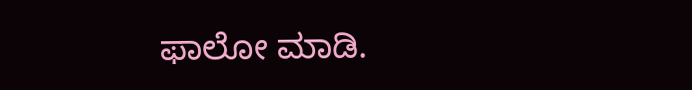ಫಾಲೋ ಮಾಡಿ.